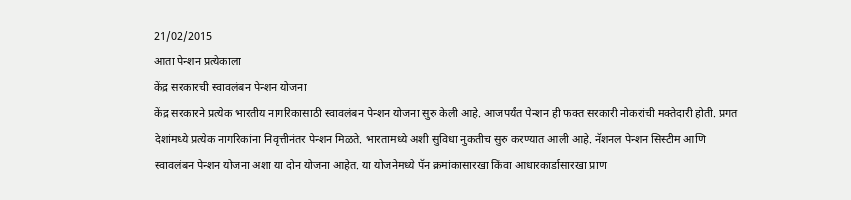21/02/2015
आता पेन्शन प्रत्येकाला
केंद्र सरकारची स्वावलंबन पेन्शन योजना
केंद्र सरकारने प्रत्येक भारतीय नागरिकासाठी स्वावलंबन पेन्शन योजना सुरु केली आहे. आजपर्यंत पेन्शन ही फक्त सरकारी नोकरांची मक्तेदारी होती. प्रगत देशांमध्ये प्रत्येक नागरिकांना निवृत्तीनंतर पेन्शन मिळते. भारतामध्ये अशी सुविधा नुकतीच सुरु करण्यात आली आहे. नॅशनल पेन्शन सिस्टीम आणि स्वावलंबन पेन्शन योजना अशा या दोन योजना आहेत. या योजनेमध्ये पॅन क्रमांकासारखा किंवा आधारकार्डासारखा प्राण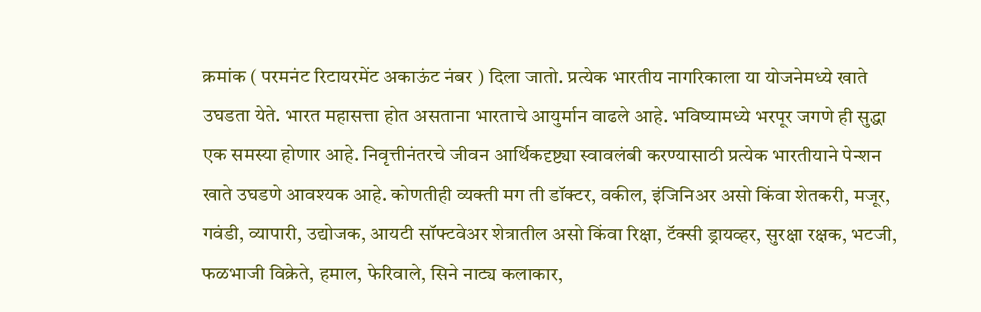क्रमांक ( परमनंट रिटायरमेंट अकाऊंट नंबर ) दिला जातो. प्रत्येक भारतीय नागरिकाला या योजनेमध्ये खाते उघडता येते. भारत महासत्ता होत असताना भारताचे आयुर्मान वाढले आहे. भविष्यामध्ये भरपूर जगणे ही सुद्धा एक समस्या होणार आहे. निवृत्तीनंतरचे जीवन आर्थिकदृष्ट्या स्वावलंबी करण्यासाठी प्रत्येक भारतीयाने पेन्शन खाते उघडणे आवश्यक आहे. कोणतीही व्यक्ती मग ती डॉक्टर, वकील, इंजिनिअर असो किंवा शेतकरी, मजूर, गवंडी, व्यापारी, उद्योजक, आयटी सॉफ्टवेअर शेत्रातील असो किंवा रिक्षा, टॅक्सी ड्रायव्हर, सुरक्षा रक्षक, भटजी, फळभाजी विक्रेते, हमाल, फेरिवाले, सिने नाट्य कलाकार,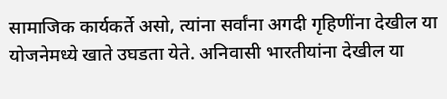सामाजिक कार्यकर्ते असो, त्यांना सर्वांना अगदी गृहिणींना देखील या योजनेमध्ये खाते उघडता येते. अनिवासी भारतीयांना देखील या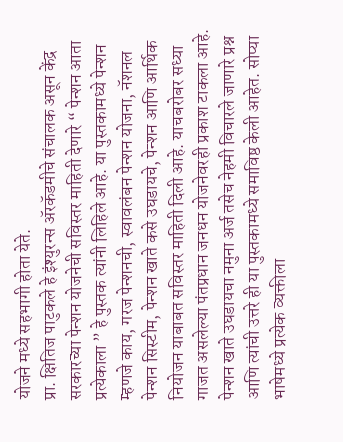योजने मध्ये सहभागी होता येते.
प्रा. क्षितिज पाटुकले हे इंश्युरन्स ॲरकॅडमीचे संचालक असून केंद्र सरकारच्या पेन्शन योजनेची सविस्तर माहिती देणारे “ पेन्शन आता प्रत्येकाला ” हे पुस्तक त्यांनी लिहिले आहे. या पुस्तकामध्ये पेन्शन म्हणजे काय, गरज पेन्शनची, स्वावलंबन पेन्शन योजना, नॅशनल पेन्शन सिस्टीम, पेन्शन खाते कसे उघडायचे, पेन्शन आणि आर्थिक नियोजन याबाबत सविस्तर माहिती दिली आहे. याचबरोबर सध्या गाजत असलेल्या पंतप्रधान जनधन योजनेवरही प्रकाश टाकला आहे. पेन्शन खाते उघडायचा नमुना अर्ज तसेच नेहमी विचारले जाणारे प्रश्न आणि त्यांची उत्तरे ही या पुस्तकामध्ये समाविष्ठ केली आहेत. सोप्या भाषेमध्ये प्रत्येक व्यक्तीला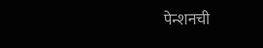पेन्शनची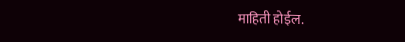माहिती होईल.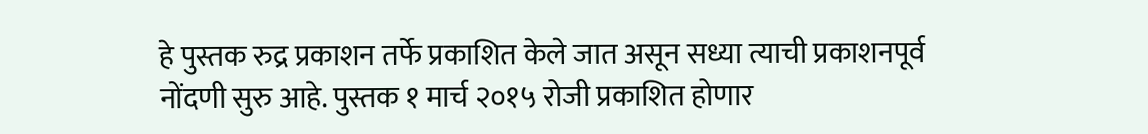हे पुस्तक रुद्र प्रकाशन तर्फे प्रकाशित केले जात असून सध्या त्याची प्रकाशनपूर्व नोंदणी सुरु आहे. पुस्तक १ मार्च २०१५ रोजी प्रकाशित होणार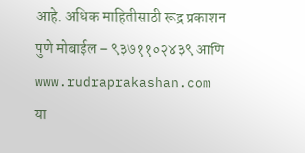आहे. अधिक माहितीसाठी रूद्र प्रकाशन पुणे मोबाईल – ९३७११०२४३९ आणि www.rudraprakashan.com या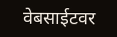वेबसाईटवर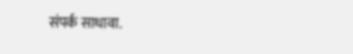संपर्क साधावा.